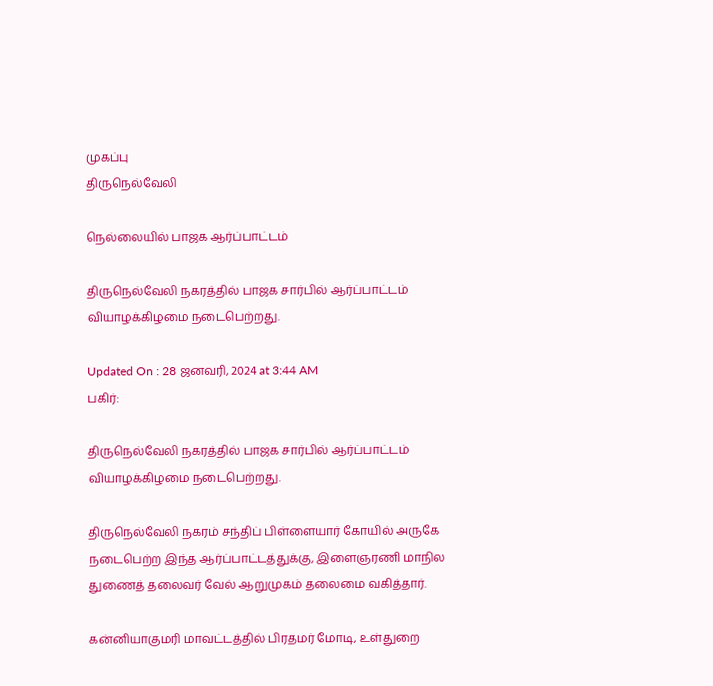முகப்பு
திருநெல்வேலி

நெல்லையில் பாஜக ஆர்ப்பாட்டம்

திருநெல்வேலி நகரத்தில் பாஜக சார்பில் ஆர்ப்பாட்டம் வியாழக்கிழமை நடைபெற்றது.

Updated On : 28 ஜனவரி, 2024 at 3:44 AM
பகிர்:

திருநெல்வேலி நகரத்தில் பாஜக சார்பில் ஆர்ப்பாட்டம் வியாழக்கிழமை நடைபெற்றது.

திருநெல்வேலி நகரம் சந்திப் பிள்ளையார் கோயில் அருகே நடைபெற்ற இந்த ஆர்ப்பாட்டத்துக்கு, இளைஞரணி மாநில துணைத் தலைவர் வேல் ஆறுமுகம் தலைமை வகித்தார்.

கன்னியாகுமரி மாவட்டத்தில் பிரதமர் மோடி, உள்துறை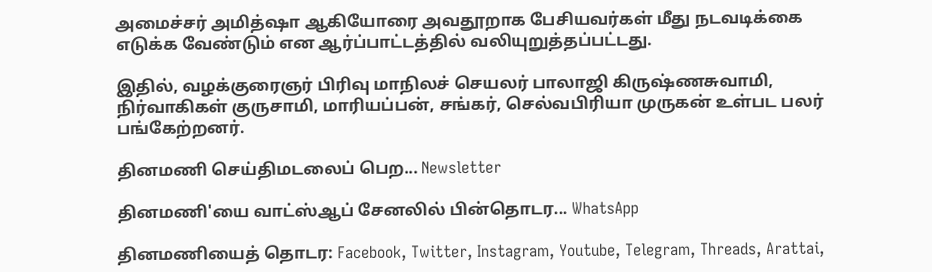அமைச்சர் அமித்ஷா ஆகியோரை அவதூறாக பேசியவர்கள் மீது நடவடிக்கை எடுக்க வேண்டும் என ஆர்ப்பாட்டத்தில் வலியுறுத்தப்பட்டது.

இதில், வழக்குரைஞர் பிரிவு மாநிலச் செயலர் பாலாஜி கிருஷ்ணசுவாமி, நிர்வாகிகள் குருசாமி, மாரியப்பன், சங்கர், செல்வபிரியா முருகன் உள்பட பலர் பங்கேற்றனர்.

தினமணி செய்திமடலைப் பெற... Newsletter

தினமணி'யை வாட்ஸ்ஆப் சேனலில் பின்தொடர... WhatsApp

தினமணியைத் தொடர: Facebook, Twitter, Instagram, Youtube, Telegram, Threads, Arattai,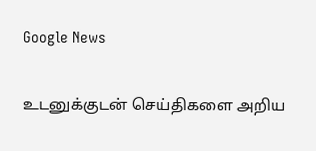Google News

உடனுக்குடன் செய்திகளை அறிய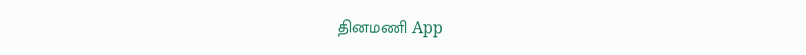தினமணி App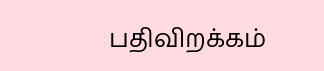பதிவிறக்கம்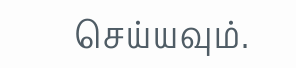செய்யவும்.